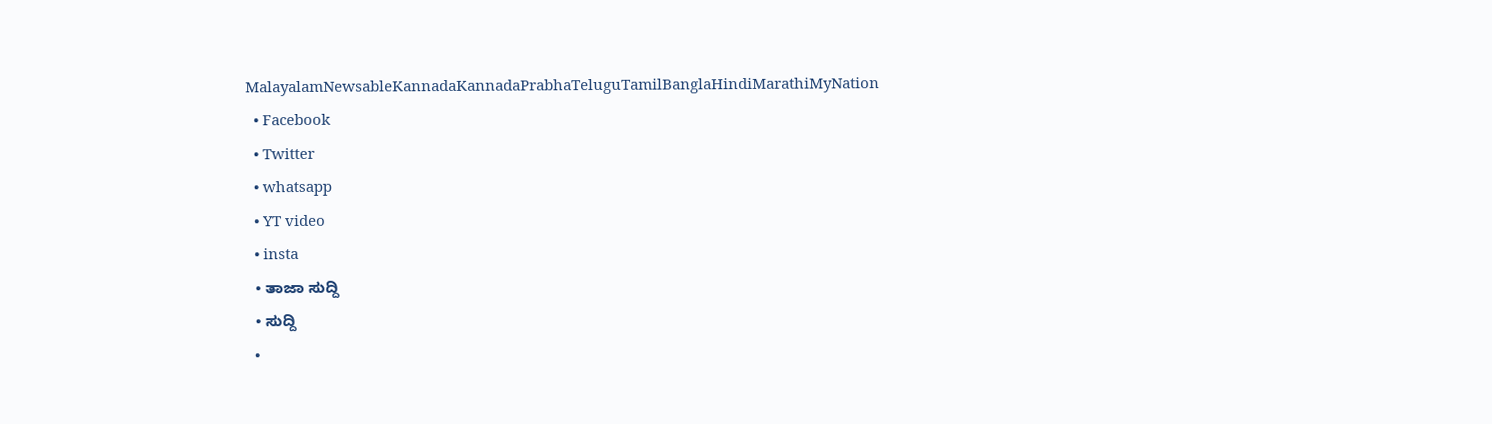MalayalamNewsableKannadaKannadaPrabhaTeluguTamilBanglaHindiMarathiMyNation
  • Facebook
  • Twitter
  • whatsapp
  • YT video
  • insta
  • ತಾಜಾ ಸುದ್ದಿ
  • ಸುದ್ದಿ
  •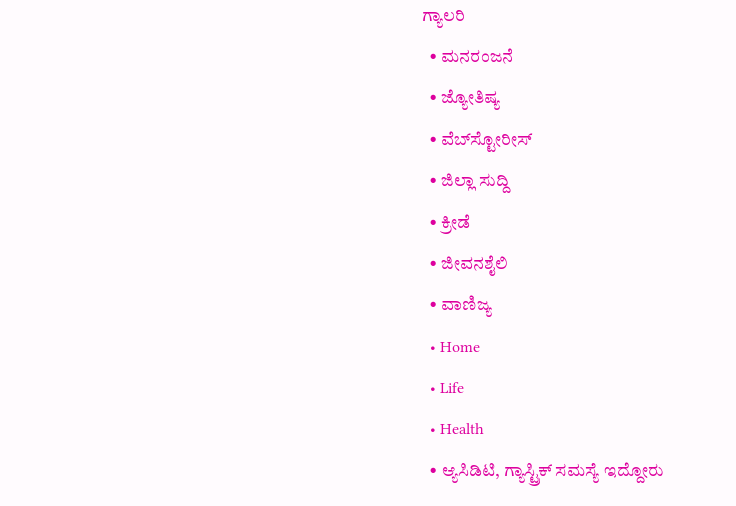ಗ್ಯಾಲರಿ
  • ಮನರಂಜನೆ
  • ಜ್ಯೋತಿಷ್ಯ
  • ವೆಬ್‌ಸ್ಟೋರೀಸ್
  • ಜಿಲ್ಲಾ ಸುದ್ದಿ
  • ಕ್ರೀಡೆ
  • ಜೀವನಶೈಲಿ
  • ವಾಣಿಜ್ಯ
  • Home
  • Life
  • Health
  • ಆ್ಯಸಿಡಿಟಿ, ಗ್ಯಾಸ್ಟ್ರಿಕ್ ಸಮಸ್ಯೆ ಇದ್ದೋರು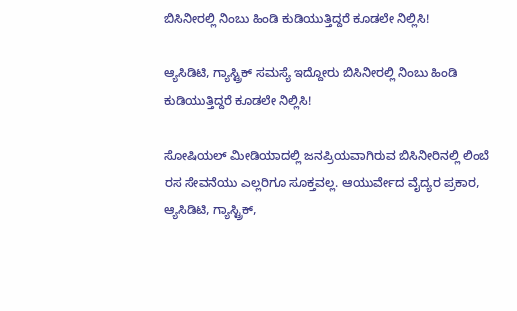ಬಿಸಿನೀರಲ್ಲಿ ನಿಂಬು ಹಿಂಡಿ ಕುಡಿಯುತ್ತಿದ್ದರೆ ಕೂಡಲೇ ನಿಲ್ಲಿಸಿ!

ಆ್ಯಸಿಡಿಟಿ, ಗ್ಯಾಸ್ಟ್ರಿಕ್ ಸಮಸ್ಯೆ ಇದ್ದೋರು ಬಿಸಿನೀರಲ್ಲಿ ನಿಂಬು ಹಿಂಡಿ ಕುಡಿಯುತ್ತಿದ್ದರೆ ಕೂಡಲೇ ನಿಲ್ಲಿಸಿ!

ಸೋಷಿಯಲ್ ಮೀಡಿಯಾದಲ್ಲಿ ಜನಪ್ರಿಯವಾಗಿರುವ ಬಿಸಿನೀರಿನಲ್ಲಿ ಲಿಂಬೆ ರಸ ಸೇವನೆಯು ಎಲ್ಲರಿಗೂ ಸೂಕ್ತವಲ್ಲ. ಆಯುರ್ವೇದ ವೈದ್ಯರ ಪ್ರಕಾರ, ಆ್ಯಸಿಡಿಟಿ, ಗ್ಯಾಸ್ಟ್ರಿಕ್,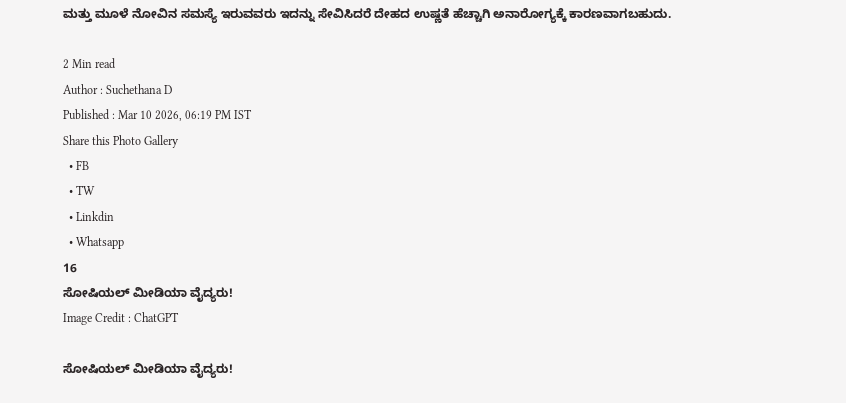ಮತ್ತು ಮೂಳೆ ನೋವಿನ ಸಮಸ್ಯೆ ಇರುವವರು ಇದನ್ನು ಸೇವಿಸಿದರೆ ದೇಹದ ಉಷ್ಣತೆ ಹೆಚ್ಚಾಗಿ ಅನಾರೋಗ್ಯಕ್ಕೆ ಕಾರಣವಾಗಬಹುದು.

2 Min read
Author : Suchethana D
Published : Mar 10 2026, 06:19 PM IST
Share this Photo Gallery
  • FB
  • TW
  • Linkdin
  • Whatsapp
16
ಸೋಷಿಯಲ್ ಮೀಡಿಯಾ ವೈದ್ಯರು!
Image Credit : ChatGPT

ಸೋಷಿಯಲ್ ಮೀಡಿಯಾ ವೈದ್ಯರು!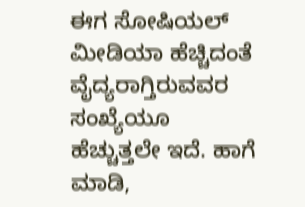ಈಗ ಸೋಷಿಯಲ್ ಮೀಡಿಯಾ ಹೆಚ್ಚಿದಂತೆ ವೈದ್ಯರಾಗ್ತಿರುವವರ ಸಂಖ್ಯೆಯೂ ಹೆಚ್ಚುತ್ತಲೇ ಇದೆ. ಹಾಗೆ ಮಾಡಿ,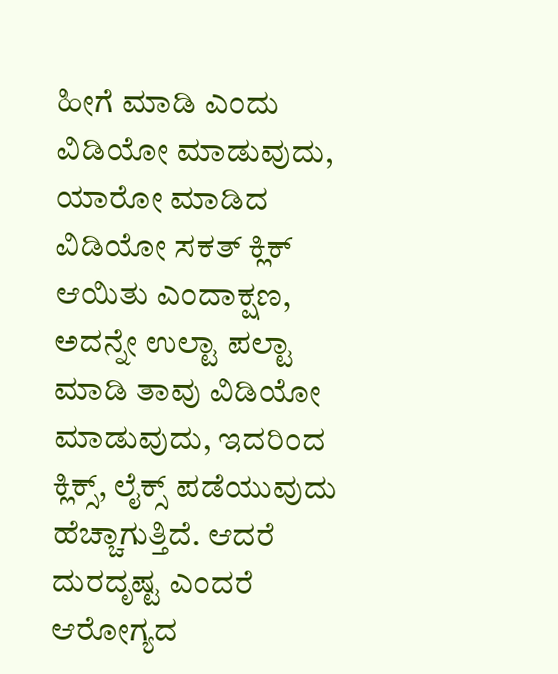ಹೀಗೆ ಮಾಡಿ ಎಂದು ವಿಡಿಯೋ ಮಾಡುವುದು, ಯಾರೋ ಮಾಡಿದ ವಿಡಿಯೋ ಸಕತ್ ಕ್ಲಿಕ್ ಆಯಿತು ಎಂದಾಕ್ಷಣ, ಅದನ್ನೇ ಉಲ್ಟಾ ಪಲ್ಟಾ ಮಾಡಿ ತಾವು ವಿಡಿಯೋ ಮಾಡುವುದು, ಇದರಿಂದ ಕ್ಲಿಕ್ಸ್, ಲೈಕ್ಸ್ ಪಡೆಯುವುದು ಹೆಚ್ಚಾಗುತ್ತಿದೆ. ಆದರೆ ದುರದೃಷ್ಟ ಎಂದರೆ ಆರೋಗ್ಯದ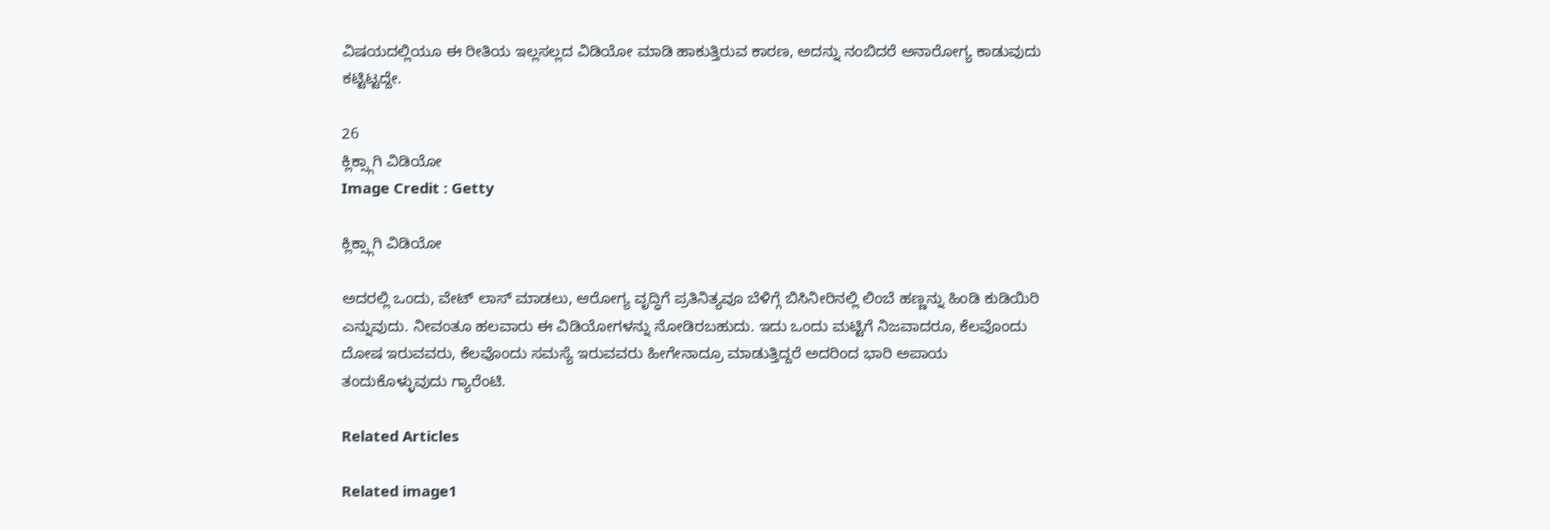ವಿಷಯದಲ್ಲಿಯೂ ಈ ರೀತಿಯ ಇಲ್ಲಸಲ್ಲದ ವಿಡಿಯೋ ಮಾಡಿ ಹಾಕುತ್ತಿರುವ ಕಾರಣ, ಅದನ್ನು ನಂಬಿದರೆ ಅನಾರೋಗ್ಯ ಕಾಡುವುದು ಕಟ್ಟಿಟ್ಟದ್ದೇ.

26
ಕ್ಲಿಕ್ಸ್ಗಾಗಿ ವಿಡಿಯೋ
Image Credit : Getty

ಕ್ಲಿಕ್ಸ್ಗಾಗಿ ವಿಡಿಯೋ

ಅದರಲ್ಲಿ ಒಂದು, ವೇಟ್ ಲಾಸ್ ಮಾಡಲು, ಆರೋಗ್ಯ ವೃದ್ಧಿಗೆ ಪ್ರತಿನಿತ್ಯವೂ ಬೆಳಿಗ್ಗೆ ಬಿಸಿನೀರಿನಲ್ಲಿ ಲಿಂಬೆ ಹಣ್ಣನ್ನು ಹಿಂಡಿ ಕುಡಿಯಿರಿ ಎನ್ನುವುದು. ನೀವಂತೂ ಹಲವಾರು ಈ ವಿಡಿಯೋಗಳನ್ನು ನೋಡಿರಬಹುದು. ಇದು ಒಂದು ಮಟ್ಟಿಗೆ ನಿಜವಾದರೂ, ಕೆಲವೊಂದು ದೋಷ ಇರುವವರು, ಕೆಲವೊಂದು ಸಮಸ್ಯೆ ಇರುವವರು ಹೀಗೇನಾದ್ರೂ ಮಾಡುತ್ತಿದ್ದರೆ ಅದರಿಂದ ಭಾರಿ ಅಪಾಯ ತಂದುಕೊಳ್ಳುವುದು ಗ್ಯಾರೆಂಟಿ.

Related Articles

Related image1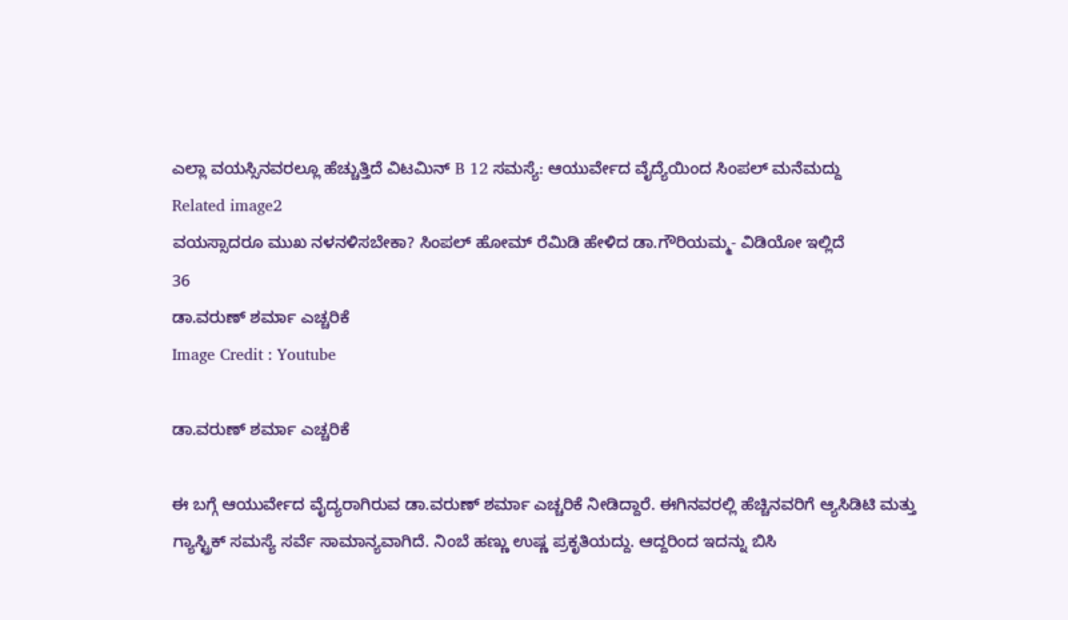ಎಲ್ಲಾ ವಯಸ್ಸಿನವರಲ್ಲೂ ಹೆಚ್ಚುತ್ತಿದೆ ವಿಟಮಿನ್ B 12 ಸಮಸ್ಯೆ: ಆಯುರ್ವೇದ ವೈದ್ಯೆಯಿಂದ ಸಿಂಪಲ್ ಮನೆಮದ್ದು
Related image2
ವಯಸ್ಸಾದರೂ ಮುಖ ನಳನಳಿಸಬೇಕಾ? ಸಿಂಪಲ್ ಹೋಮ್ ರೆಮಿಡಿ ಹೇಳಿದ ಡಾ.ಗೌರಿಯಮ್ಮ- ವಿಡಿಯೋ ಇಲ್ಲಿದೆ
36
ಡಾ.ವರುಣ್ ಶರ್ಮಾ ಎಚ್ಚರಿಕೆ
Image Credit : Youtube

ಡಾ.ವರುಣ್ ಶರ್ಮಾ ಎಚ್ಚರಿಕೆ

ಈ ಬಗ್ಗೆ ಆಯುರ್ವೇದ ವೈದ್ಯರಾಗಿರುವ ಡಾ.ವರುಣ್ ಶರ್ಮಾ ಎಚ್ಚರಿಕೆ ನೀಡಿದ್ದಾರೆ. ಈಗಿನವರಲ್ಲಿ ಹೆಚ್ಚಿನವರಿಗೆ ಆ್ಯಸಿಡಿಟಿ ಮತ್ತು ಗ್ಯಾಸ್ಟ್ರಿಕ್ ಸಮಸ್ಯೆ ಸರ್ವೆ ಸಾಮಾನ್ಯವಾಗಿದೆ. ನಿಂಬೆ ಹಣ್ಣು ಉಷ್ಣ ಪ್ರಕೃತಿಯದ್ದು. ಆದ್ದರಿಂದ ಇದನ್ನು ಬಿಸಿ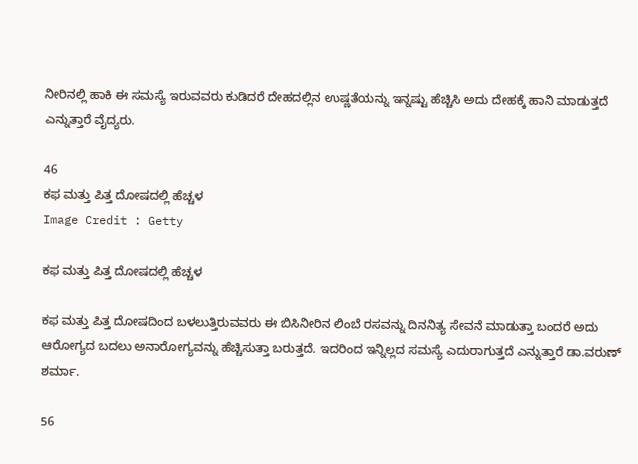ನೀರಿನಲ್ಲಿ ಹಾಕಿ ಈ ಸಮಸ್ಯೆ ಇರುವವರು ಕುಡಿದರೆ ದೇಹದಲ್ಲಿನ ಉಷ್ಣತೆಯನ್ನು ಇನ್ನಷ್ಟು ಹೆಚ್ಚಿಸಿ ಅದು ದೇಹಕ್ಕೆ ಹಾನಿ ಮಾಡುತ್ತದೆ ಎನ್ನುತ್ತಾರೆ ವೈದ್ಯರು.

46
ಕಫ ಮತ್ತು ಪಿತ್ತ ದೋಷದಲ್ಲಿ ಹೆಚ್ಚಳ
Image Credit : Getty

ಕಫ ಮತ್ತು ಪಿತ್ತ ದೋಷದಲ್ಲಿ ಹೆಚ್ಚಳ

ಕಫ ಮತ್ತು ಪಿತ್ತ ದೋಷದಿಂದ ಬಳಲುತ್ತಿರುವವರು ಈ ಬಿಸಿನೀರಿನ ಲಿಂಬೆ ರಸವನ್ನು ದಿನನಿತ್ಯ ಸೇವನೆ ಮಾಡುತ್ತಾ ಬಂದರೆ ಅದು ಆರೋಗ್ಯದ ಬದಲು ಅನಾರೋಗ್ಯವನ್ನು ಹೆಚ್ಚಿಸುತ್ತಾ ಬರುತ್ತದೆ. ಇದರಿಂದ ಇನ್ನಿಲ್ಲದ ಸಮಸ್ಯೆ ಎದುರಾಗುತ್ತದೆ ಎನ್ನುತ್ತಾರೆ ಡಾ.ವರುಣ್ ಶರ್ಮಾ.

56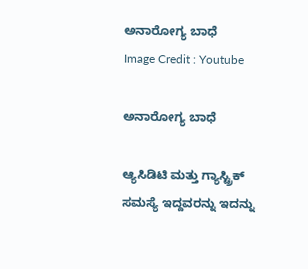ಅನಾರೋಗ್ಯ ಬಾಧೆ
Image Credit : Youtube

ಅನಾರೋಗ್ಯ ಬಾಧೆ

ಆ್ಯಸಿಡಿಟಿ ಮತ್ತು ಗ್ಯಾಸ್ಟ್ರಿಕ್ ಸಮಸ್ಯೆ ಇದ್ದವರನ್ನು ಇದನ್ನು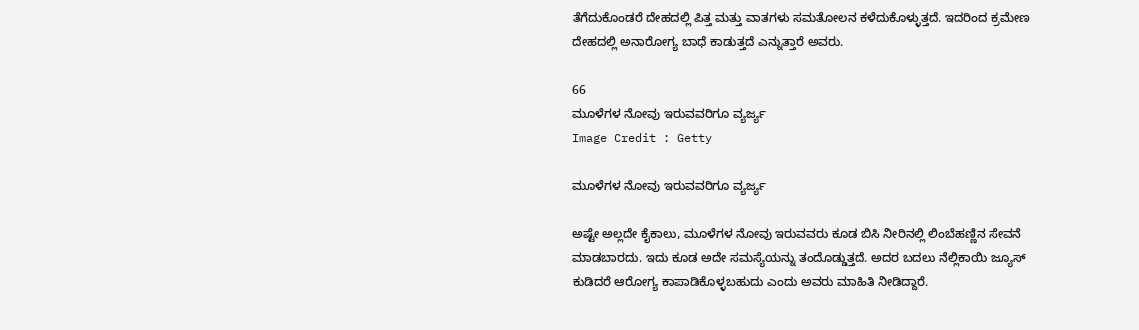ತೆಗೆದುಕೊಂಡರೆ ದೇಹದಲ್ಲಿ ಪಿತ್ತ ಮತ್ತು ವಾತಗಳು ಸಮತೋಲನ ಕಳೆದುಕೊಳ್ಳುತ್ತದೆ. ಇದರಿಂದ ಕ್ರಮೇಣ ದೇಹದಲ್ಲಿ ಅನಾರೋಗ್ಯ ಬಾಧೆ ಕಾಡುತ್ತದೆ ಎನ್ನುತ್ತಾರೆ ಅವರು.

66
ಮೂಳೆಗಳ ನೋವು ಇರುವವರಿಗೂ ವ್ಯರ್ಜ್ಯ
Image Credit : Getty

ಮೂಳೆಗಳ ನೋವು ಇರುವವರಿಗೂ ವ್ಯರ್ಜ್ಯ

ಅಷ್ಟೇ ಅಲ್ಲದೇ ಕೈಕಾಲು, ಮೂಳೆಗಳ ನೋವು ಇರುವವರು ಕೂಡ ಬಿಸಿ ನೀರಿನಲ್ಲಿ ಲಿಂಬೆಹಣ್ಣಿನ ಸೇವನೆ ಮಾಡಬಾರದು. ಇದು ಕೂಡ ಅದೇ ಸಮಸ್ಯೆಯನ್ನು ತಂದೊಡ್ಡುತ್ತದೆ. ಅದರ ಬದಲು ನೆಲ್ಲಿಕಾಯಿ ಜ್ಯೂಸ್ ಕುಡಿದರೆ ಆರೋಗ್ಯ ಕಾಪಾಡಿಕೊಳ್ಳಬಹುದು ಎಂದು ಅವರು ಮಾಹಿತಿ ನೀಡಿದ್ದಾರೆ.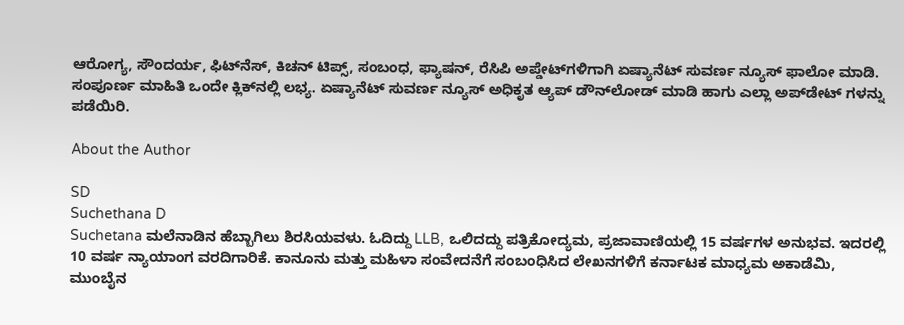ಆರೋಗ್ಯ, ಸೌಂದರ್ಯ, ಫಿಟ್‌ನೆಸ್, ಕಿಚನ್ ಟಿಪ್ಸ್‌, ಸಂಬಂಧ, ಫ್ಯಾಷನ್, ರೆಸಿಪಿ ಅಪ್ಡೇಟ್‌ಗಳಿಗಾಗಿ ಏಷ್ಯಾನೆಟ್ ಸುವರ್ಣ ನ್ಯೂಸ್‌ ಫಾಲೋ ಮಾಡಿ. ಸಂಪೂರ್ಣ ಮಾಹಿತಿ ಒಂದೇ ಕ್ಲಿಕ್‌ನಲ್ಲಿ ಲಭ್ಯ. ಏಷ್ಯಾನೆಟ್ ಸುವರ್ಣ ನ್ಯೂಸ್ ಅಧಿಕೃತ ಆ್ಯಪ್ ಡೌನ್‌ಲೋಡ್ ಮಾಡಿ ಹಾಗು ಎಲ್ಲಾ ಅಪ್‌ಡೇಟ್ ಗಳನ್ನು ಪಡೆಯಿರಿ.

About the Author

SD
Suchethana D
Suchetana ಮಲೆನಾಡಿನ ಹೆಬ್ಬಾಗಿಲು ಶಿರಸಿಯವಳು. ಓದಿದ್ದು LLB, ಒಲಿದದ್ದು ಪತ್ರಿಕೋದ್ಯಮ, ಪ್ರಜಾವಾಣಿಯಲ್ಲಿ 15 ವರ್ಷಗಳ ಅನುಭವ. ಇದರಲ್ಲಿ 10 ವರ್ಷ ನ್ಯಾಯಾಂಗ ವರದಿಗಾರಿಕೆ. ಕಾನೂನು ಮತ್ತು ಮಹಿಳಾ ಸಂವೇದನೆಗೆ ಸಂಬಂಧಿಸಿದ ಲೇಖನಗಳಿಗೆ ಕರ್ನಾಟಕ ಮಾಧ್ಯಮ ಅಕಾಡೆಮಿ, ಮುಂಬೈನ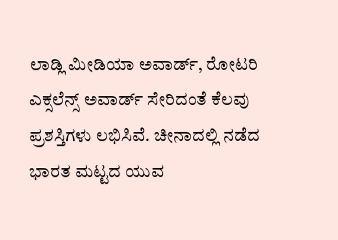ಲಾಡ್ಲಿ ಮೀಡಿಯಾ ಅವಾರ್ಡ್, ರೋಟರಿ ಎಕ್ಸಲೆನ್ಸ್ ಅವಾರ್ಡ್ ಸೇರಿದಂತೆ ಕೆಲವು ಪ್ರಶಸ್ತಿಗಳು ಲಭಿಸಿವೆ. ಚೀನಾದಲ್ಲಿ ನಡೆದ ಭಾರತ ಮಟ್ಟದ ಯುವ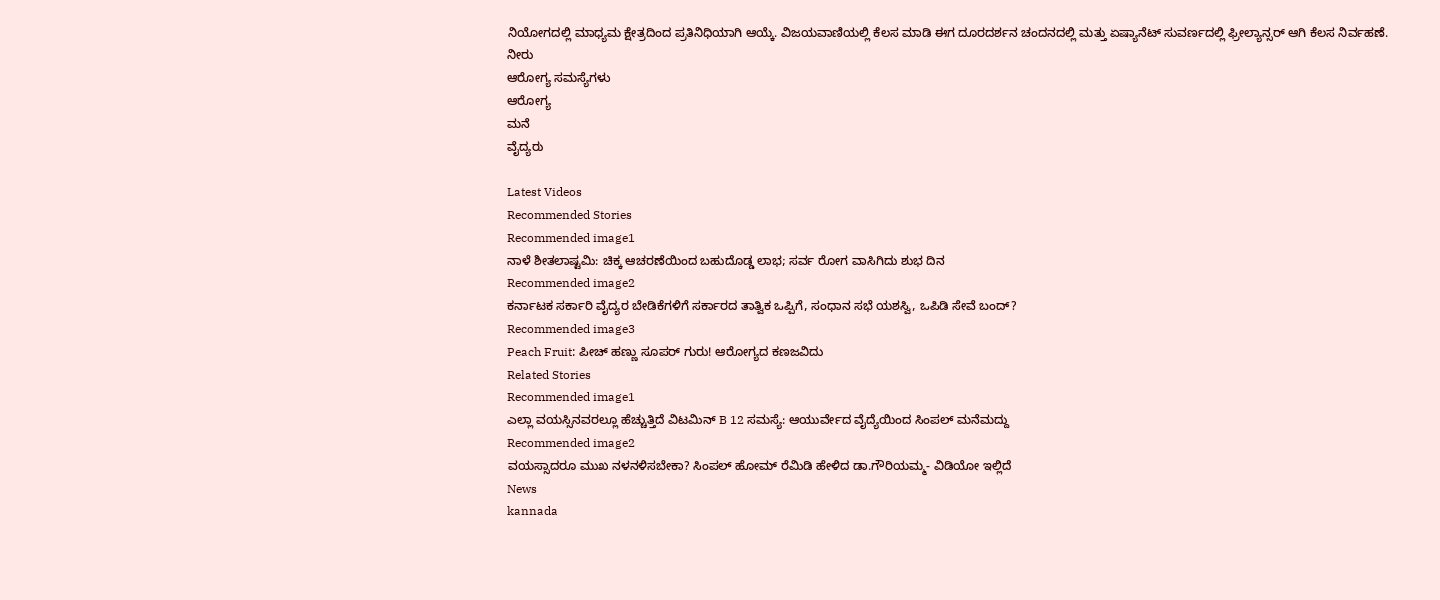ನಿಯೋಗದಲ್ಲಿ ಮಾಧ್ಯಮ ಕ್ಷೇತ್ರದಿಂದ ಪ್ರತಿನಿಧಿಯಾಗಿ ಆಯ್ಕೆ. ವಿಜಯವಾಣಿಯಲ್ಲಿ ಕೆಲಸ ಮಾಡಿ ಈಗ ದೂರದರ್ಶನ ಚಂದನದಲ್ಲಿ ಮತ್ತು ಏಷ್ಯಾನೆಟ್ ಸುವರ್ಣದಲ್ಲಿ ಫ್ರೀಲ್ಯಾನ್ಸರ್ ಆಗಿ ಕೆಲಸ ನಿರ್ವಹಣೆ.
ನೀರು
ಆರೋಗ್ಯ ಸಮಸ್ಯೆಗಳು
ಆರೋಗ್ಯ
ಮನೆ
ವೈದ್ಯರು

Latest Videos
Recommended Stories
Recommended image1
ನಾಳೆ ಶೀತಲಾಷ್ಟಮಿ: ಚಿಕ್ಕ ಆಚರಣೆಯಿಂದ ಬಹುದೊಡ್ಡ ಲಾಭ; ಸರ್ವ ರೋಗ ವಾಸಿಗಿದು ಶುಭ ದಿನ
Recommended image2
ಕರ್ನಾಟಕ ಸರ್ಕಾರಿ ವೈದ್ಯರ ಬೇಡಿಕೆಗಳಿಗೆ ಸರ್ಕಾರದ ತಾತ್ವಿಕ ಒಪ್ಪಿಗೆ, ಸಂಧಾನ ಸಭೆ ಯಶಸ್ವಿ, ಒಪಿಡಿ ಸೇವೆ ಬಂದ್?
Recommended image3
Peach Fruit: ಪೀಚ್ ಹಣ್ಣು ಸೂಪರ್ ಗುರು! ಆರೋಗ್ಯದ ಕಣಜವಿದು
Related Stories
Recommended image1
ಎಲ್ಲಾ ವಯಸ್ಸಿನವರಲ್ಲೂ ಹೆಚ್ಚುತ್ತಿದೆ ವಿಟಮಿನ್ B 12 ಸಮಸ್ಯೆ: ಆಯುರ್ವೇದ ವೈದ್ಯೆಯಿಂದ ಸಿಂಪಲ್ ಮನೆಮದ್ದು
Recommended image2
ವಯಸ್ಸಾದರೂ ಮುಖ ನಳನಳಿಸಬೇಕಾ? ಸಿಂಪಲ್ ಹೋಮ್ ರೆಮಿಡಿ ಹೇಳಿದ ಡಾ.ಗೌರಿಯಮ್ಮ- ವಿಡಿಯೋ ಇಲ್ಲಿದೆ
News
kannada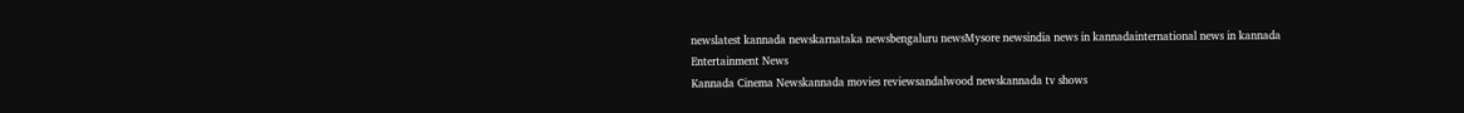newslatest kannada newskarnataka newsbengaluru newsMysore newsindia news in kannadainternational news in kannada
Entertainment News
Kannada Cinema Newskannada movies reviewsandalwood newskannada tv shows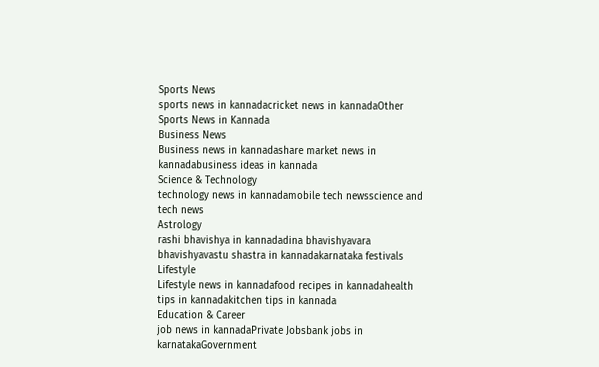Sports News
sports news in kannadacricket news in kannadaOther Sports News in Kannada
Business News
Business news in kannadashare market news in kannadabusiness ideas in kannada
Science & Technology
technology news in kannadamobile tech newsscience and tech news
Astrology
rashi bhavishya in kannadadina bhavishyavara bhavishyavastu shastra in kannadakarnataka festivals
Lifestyle
Lifestyle news in kannadafood recipes in kannadahealth tips in kannadakitchen tips in kannada
Education & Career
job news in kannadaPrivate Jobsbank jobs in karnatakaGovernment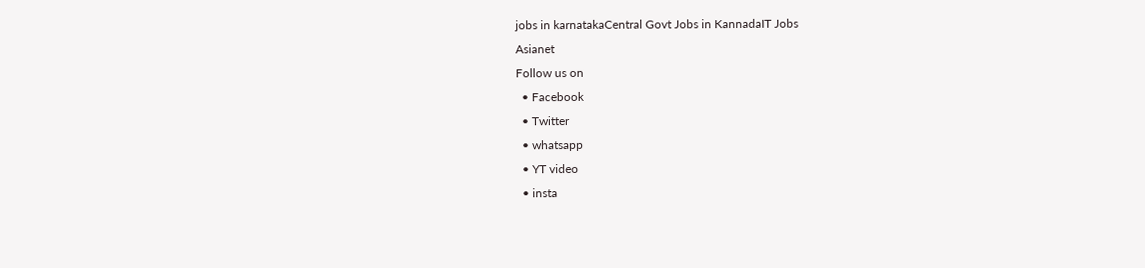jobs in karnatakaCentral Govt Jobs in KannadaIT Jobs
Asianet
Follow us on
  • Facebook
  • Twitter
  • whatsapp
  • YT video
  • insta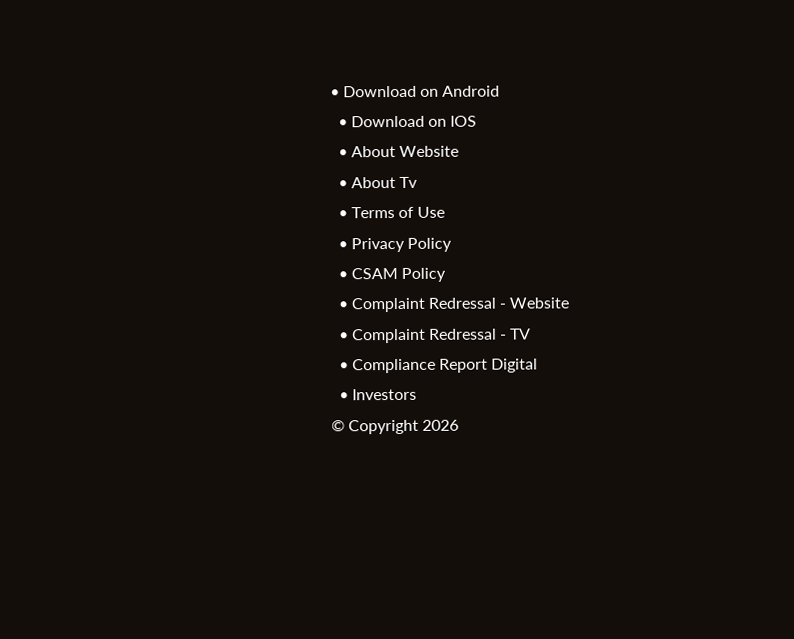• Download on Android
  • Download on IOS
  • About Website
  • About Tv
  • Terms of Use
  • Privacy Policy
  • CSAM Policy
  • Complaint Redressal - Website
  • Complaint Redressal - TV
  • Compliance Report Digital
  • Investors
© Copyright 2026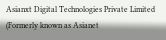Asianxt Digital Technologies Private Limited (Formerly known as Asianet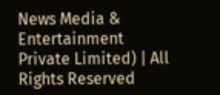News Media & Entertainment Private Limited) | All Rights Reserved